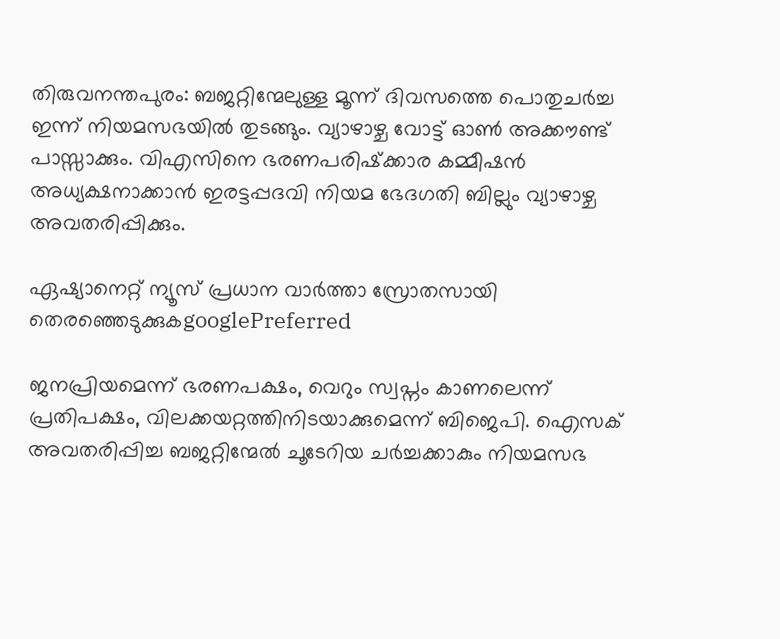തിരുവനന്തപുരം: ബജറ്റിന്മേലുള്ള മൂന്ന് ദിവസത്തെ പൊതുചര്‍ച്ച ഇന്ന് നിയമസഭയില്‍ തുടങ്ങും. വ്യാഴാഴ്ച വോട്ട് ഓണ്‍ അക്കൗണ്ട് പാസ്സാക്കും. വിഎസിനെ ഭരണപരിഷ്‌ക്കാര കമ്മീഷന്‍ അധ്യക്ഷനാക്കാന്‍ ഇരട്ടപ്പദവി നിയമ ഭേദഗതി ബില്ലും വ്യാഴാഴ്ച അവതരിപ്പിക്കും.

ഏഷ്യാനെറ്റ് ന്യൂസ് പ്രധാന വാർത്താ സ്രോതസായി തെരഞ്ഞെടുക്കുകgooglePreferred

ജനപ്രിയമെന്ന് ഭരണപക്ഷം, വെറും സ്വപ്നം കാണലെന്ന് പ്രതിപക്ഷം, വിലക്കയറ്റത്തിനിടയാക്കുമെന്ന് ബിജെപി. ഐസക് അവതരിപ്പിച്ച ബജറ്റിന്മേല്‍ ചൂടേറിയ ചര്‍ച്ചക്കാകും നിയമസഭ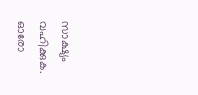സാക്ഷ്യം വഹിക്കുക. ഓരോ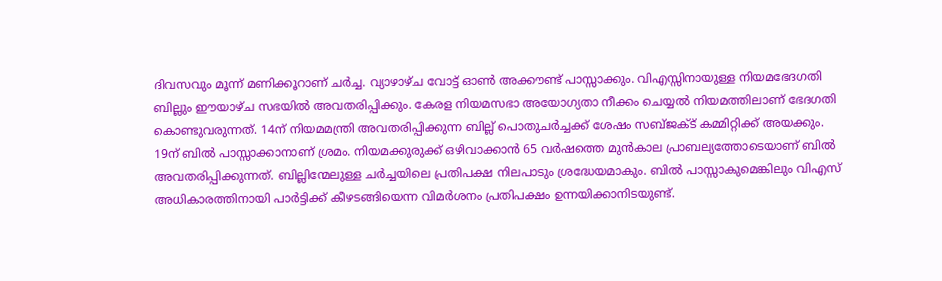ദിവസവും മൂന്ന് മണിക്കൂറാണ് ചര്‍ച്ച. വ്യാഴാഴ്ച വോട്ട് ഓണ്‍ അക്കൗണ്ട് പാസ്സാക്കും. വിഎസ്സിനായുള്ള നിയമഭേദഗതി ബില്ലും ഈയാഴ്ച സഭയില്‍ അവതരിപ്പിക്കും. കേരള നിയമസഭാ അയോഗ്യതാ നീക്കം ചെയ്യല്‍ നിയമത്തിലാണ് ഭേദഗതി കൊണ്ടുവരുന്നത്. 14ന് നിയമമന്ത്രി അവതരിപ്പിക്കുന്ന ബില്ല് പൊതുചര്‍ച്ചക്ക് ശേഷം സബ്‌ജക്‌ട് കമ്മിറ്റിക്ക് അയക്കും. 19ന് ബില്‍ പാസ്സാക്കാനാണ് ശ്രമം. നിയമക്കുരുക്ക് ഒഴിവാക്കാന്‍ 65 വര്‍ഷത്തെ മുന്‍കാല പ്രാബല്യത്തോടെയാണ് ബില്‍ അവതരിപ്പിക്കുന്നത്. ബില്ലിന്മേലുള്ള ചര്‍ച്ചയിലെ പ്രതിപക്ഷ നിലപാടും ശ്രദ്ധേയമാകും. ബില്‍ പാസ്സാകുമെങ്കിലും വിഎസ് അധികാരത്തിനായി പാര്‍ട്ടിക്ക് കീഴടങ്ങിയെന്ന വിമര്‍ശനം പ്രതിപക്ഷം ഉന്നയിക്കാനിടയുണ്ട്.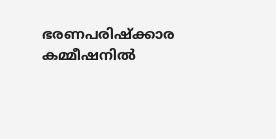ഭരണപരിഷ്‌ക്കാര കമ്മീഷനില്‍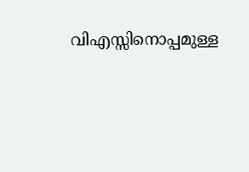വിഎസ്സിനൊപ്പമുള്ള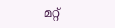മറ്റ്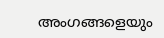അംഗങ്ങളെയും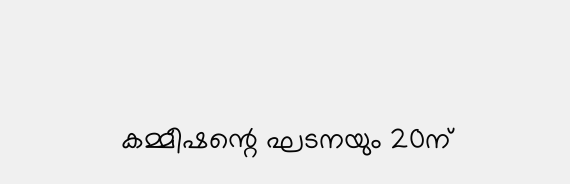കമ്മീഷന്റെ ഘടനയും 20ന്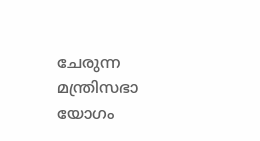ചേരുന്ന മന്ത്രിസഭാ യോഗം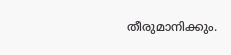തീരുമാനിക്കും.